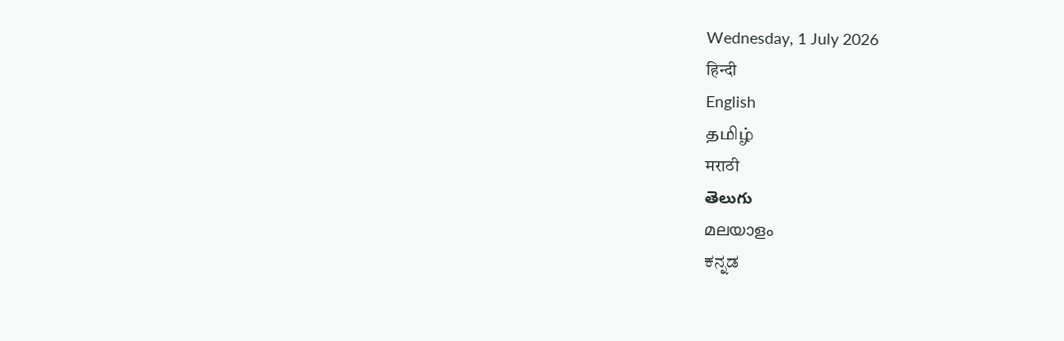Wednesday, 1 July 2026
हिन्दी
English
தமிழ்
मराठी
తెలుగు
മലയാളം
ಕನ್ನಡ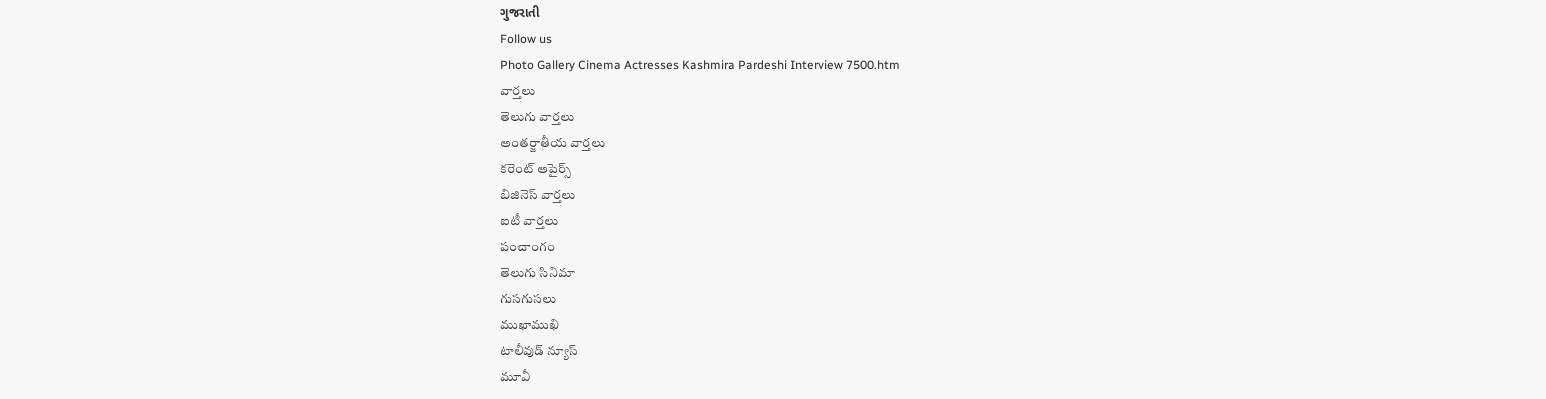ગુજરાતી
Follow us
Photo Gallery Cinema Actresses Kashmira Pardeshi Interview 7500.htm
వార్తలు
తెలుగు వార్తలు
అంతర్జాతీయ వార్తలు
కరెంట్ అపైర్స్
బిజినెస్ వార్తలు
ఐటీ వార్తలు
పంచాంగం
తెలుగు సినిమా
గుసగుసలు
ముఖాముఖి
టాలీవుడ్ న్యూస్
మూవీ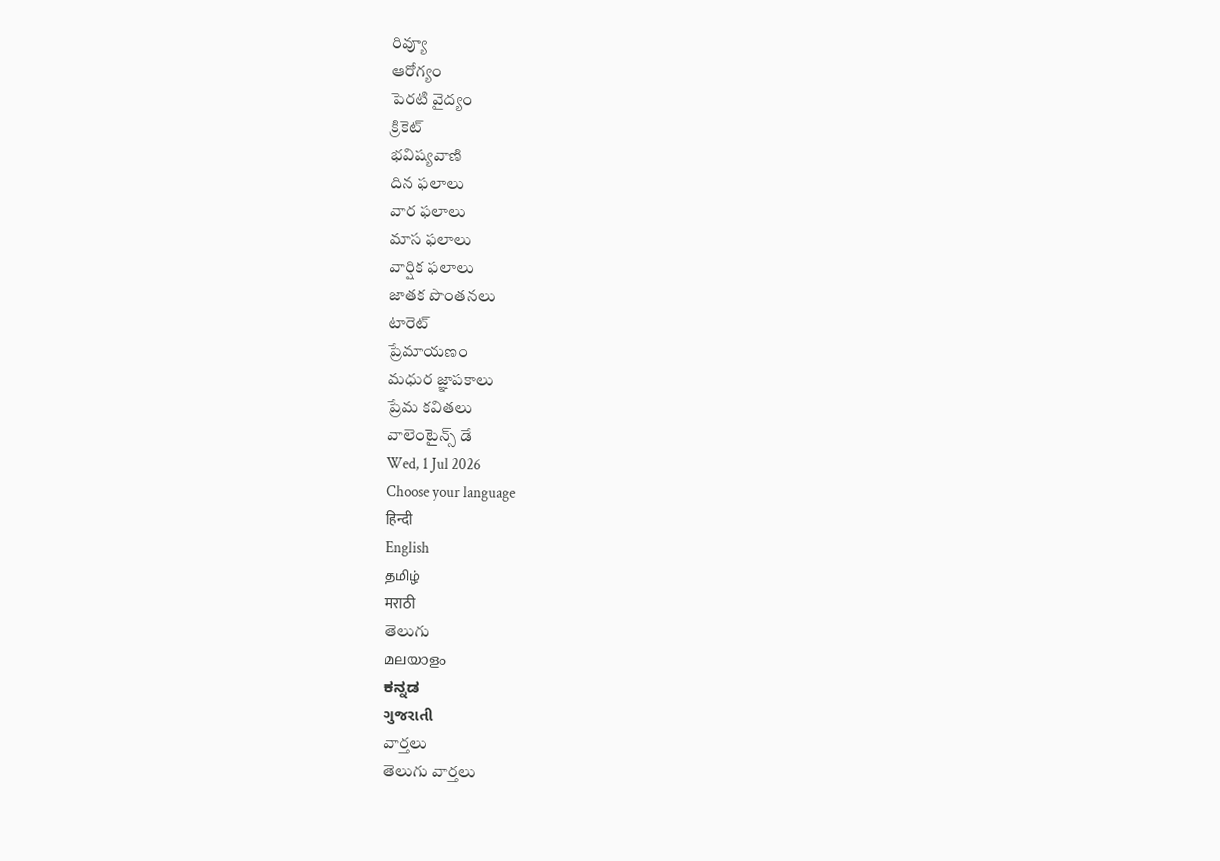రివ్యూ
ఆరోగ్యం
పెరటి వైద్యం
క్రికెట్
భవిష్యవాణి
దిన ఫలాలు
వార ఫలాలు
మాస ఫలాలు
వార్షిక ఫలాలు
జాతక పొంతనలు
టారెట్
ప్రేమాయణం
మధుర జ్ఞాపకాలు
ప్రేమ కవితలు
వాలెంటైన్స్ డే
Wed, 1 Jul 2026
Choose your language
हिन्दी
English
தமிழ்
मराठी
తెలుగు
മലയാളം
ಕನ್ನಡ
ગુજરાતી
వార్తలు
తెలుగు వార్తలు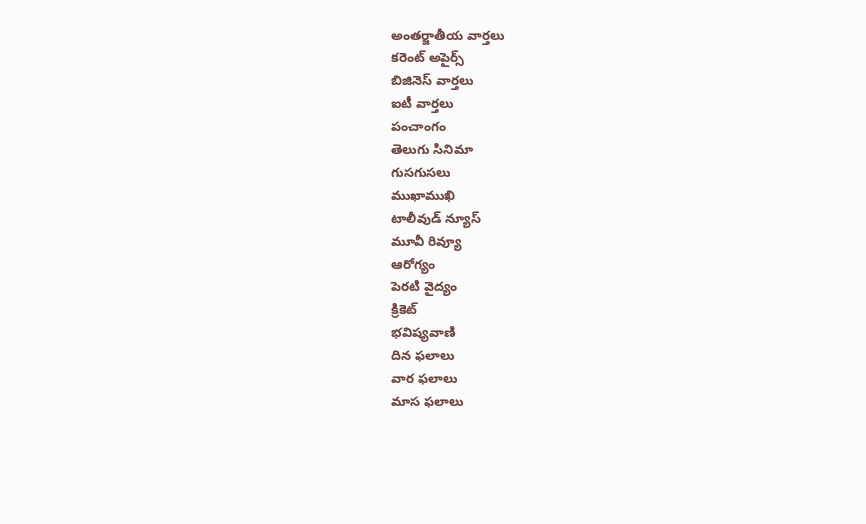అంతర్జాతీయ వార్తలు
కరెంట్ అపైర్స్
బిజినెస్ వార్తలు
ఐటీ వార్తలు
పంచాంగం
తెలుగు సినిమా
గుసగుసలు
ముఖాముఖి
టాలీవుడ్ న్యూస్
మూవీ రివ్యూ
ఆరోగ్యం
పెరటి వైద్యం
క్రికెట్
భవిష్యవాణి
దిన ఫలాలు
వార ఫలాలు
మాస ఫలాలు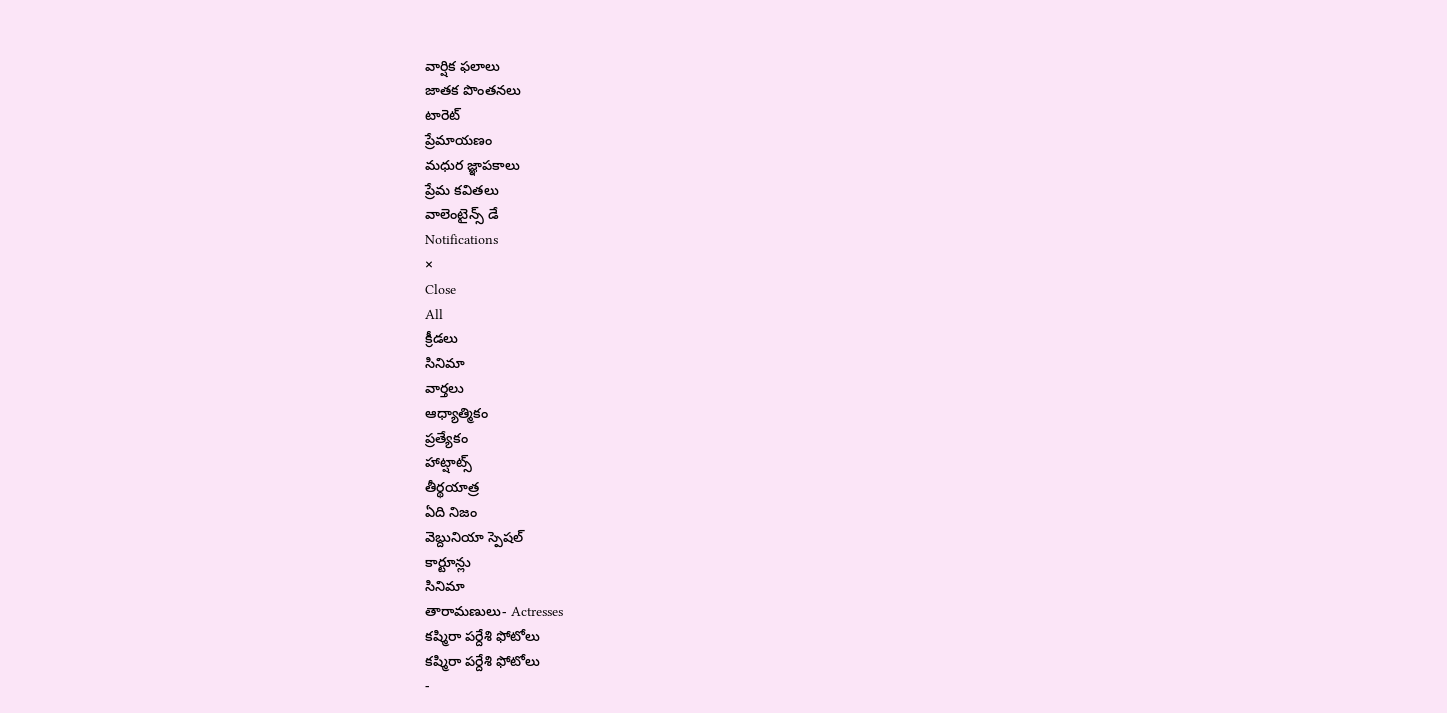వార్షిక ఫలాలు
జాతక పొంతనలు
టారెట్
ప్రేమాయణం
మధుర జ్ఞాపకాలు
ప్రేమ కవితలు
వాలెంటైన్స్ డే
Notifications
×
Close
All
క్రీడలు
సినిమా
వార్తలు
ఆధ్యాత్మికం
ప్రత్యేకం
హాట్షాట్స్
తీర్థయాత్ర
ఏది నిజం
వెబ్దునియా స్పెషల్
కార్టూన్లు
సినిమా
తారామణులు- Actresses
కష్మిరా పర్దేశి ఫోటోలు
కష్మిరా పర్దేశి ఫోటోలు
-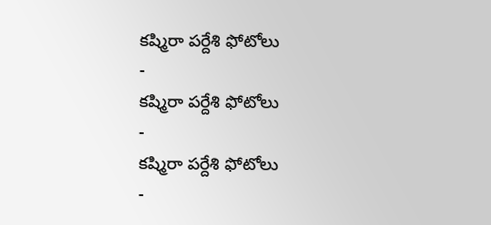కష్మిరా పర్దేశి ఫోటోలు
-
కష్మిరా పర్దేశి ఫోటోలు
-
కష్మిరా పర్దేశి ఫోటోలు
-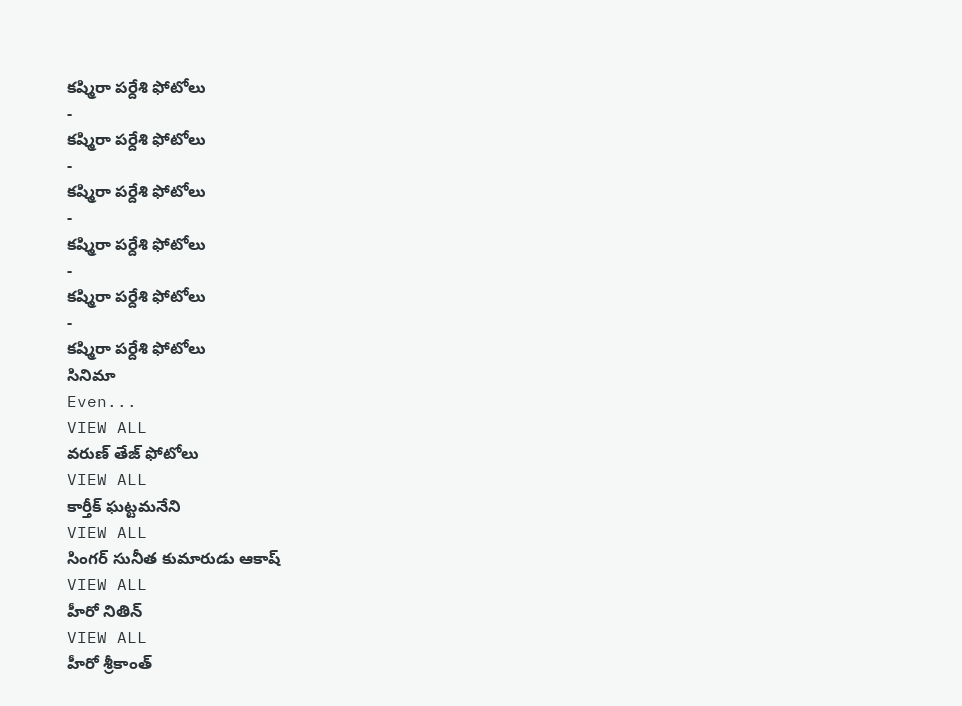కష్మిరా పర్దేశి ఫోటోలు
-
కష్మిరా పర్దేశి ఫోటోలు
-
కష్మిరా పర్దేశి ఫోటోలు
-
కష్మిరా పర్దేశి ఫోటోలు
-
కష్మిరా పర్దేశి ఫోటోలు
-
కష్మిరా పర్దేశి ఫోటోలు
సినిమా
Even...
VIEW ALL
వరుణ్ తేజ్ ఫోటోలు
VIEW ALL
కార్తీక్ ఘట్టమనేని
VIEW ALL
సింగర్ సునీత కుమారుడు ఆకాష్
VIEW ALL
హీరో నితిన్
VIEW ALL
హీరో శ్రీకాంత్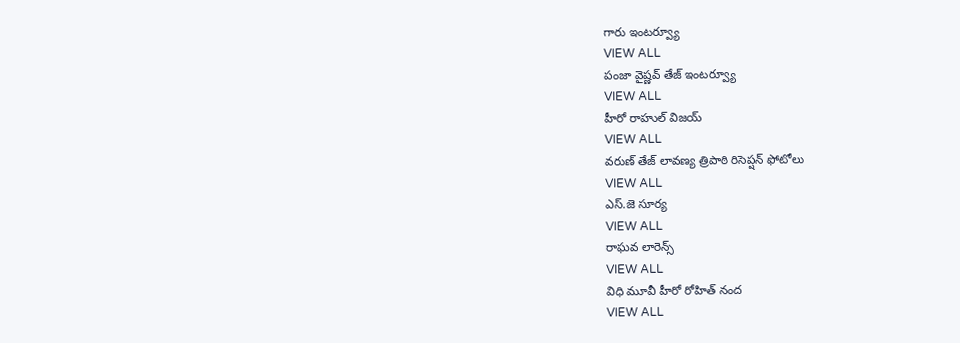గారు ఇంటర్వ్యూ
VIEW ALL
పంజా వైష్ణవ్ తేజ్ ఇంటర్వ్యూ
VIEW ALL
హీరో రాహుల్ విజయ్
VIEW ALL
వరుణ్ తేజ్ లావణ్య త్రిపాఠి రిసెప్షన్ ఫోటోలు
VIEW ALL
ఎస్.జె సూర్య
VIEW ALL
రాఘవ లారెన్స్
VIEW ALL
విధి మూవీ హీరో రోహిత్ నంద
VIEW ALL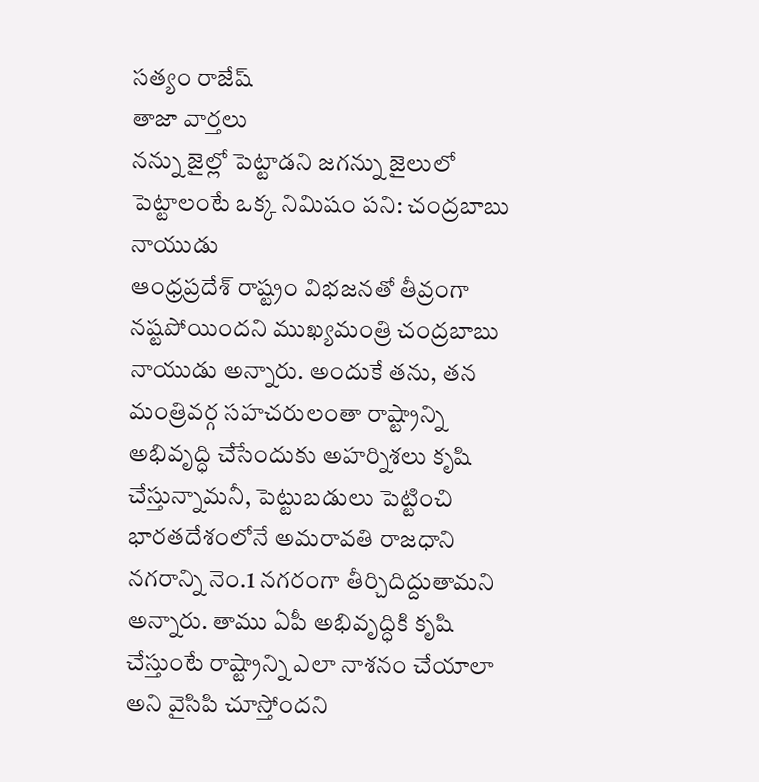సత్యం రాజేష్
తాజా వార్తలు
నన్ను జైల్లో పెట్టాడని జగన్ను జైలులో పెట్టాలంటే ఒక్క నిమిషం పని: చంద్రబాబు నాయుడు
ఆంధ్రప్రదేశ్ రాష్ట్రం విభజనతో తీవ్రంగా నష్టపోయిందని ముఖ్యమంత్రి చంద్రబాబు నాయుడు అన్నారు. అందుకే తను, తన మంత్రివర్గ సహచరులంతా రాష్ట్రాన్ని అభివృద్ధి చేసేందుకు అహర్నిశలు కృషి చేస్తున్నామనీ, పెట్టుబడులు పెట్టించి భారతదేశంలోనే అమరావతి రాజధాని నగరాన్ని నెం.1 నగరంగా తీర్చిదిద్దుతామని అన్నారు. తాము ఏపీ అభివృద్ధికి కృషి చేస్తుంటే రాష్ట్రాన్ని ఎలా నాశనం చేయాలా అని వైసిపి చూస్తోందని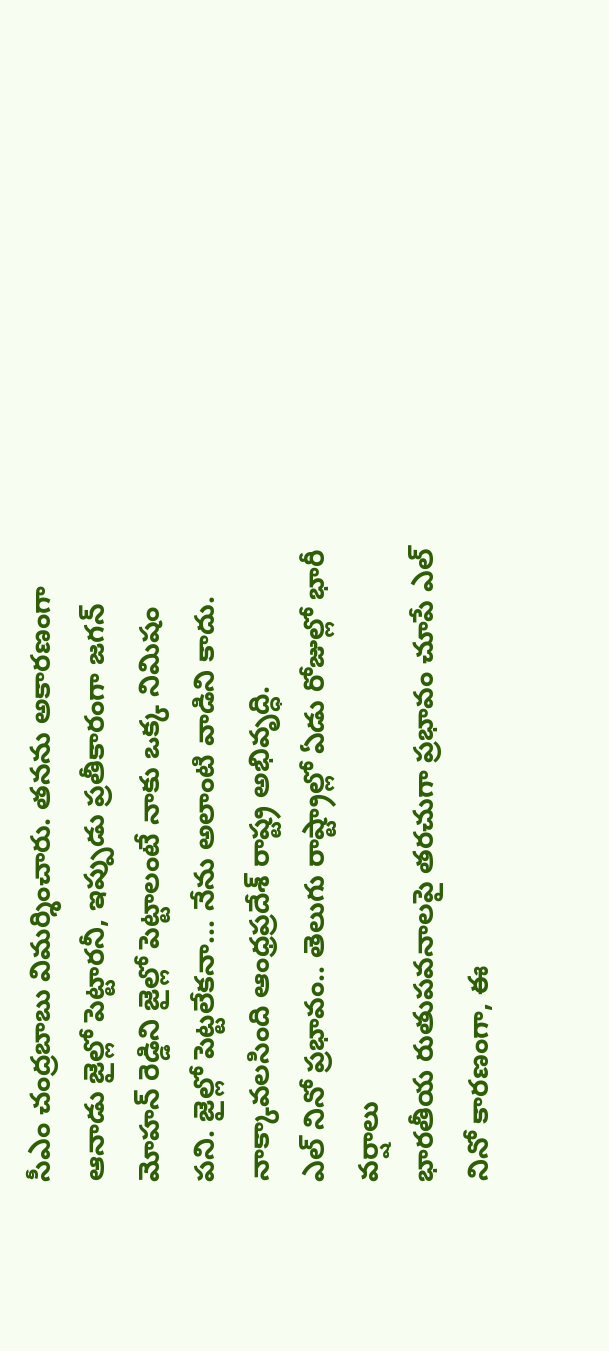సీఎం చంద్రబాబు విమర్శించారు. తనను అకారణంగా ఆనాడు జైల్లో పెట్టారనీ, ఇప్పుడు ప్రతీకారంగా జగన్ మోహన్ రెడ్డిని జైల్లో పెట్టాలంటే నాకు ఒక్క నిమిషం పని. జైల్లో పెట్టలేకనా... నేను అలాంటి వాడిని కాదు. నాక్కావలసింది ఆంధ్రప్రదేశ్ రాష్ట్ర అభివృద్ధి.
ఎల్ నినో ప్రభావం.. తెలుగు రాష్ట్రాల్లో ఏడు రోజుల్లో భారీ వర్షాలు
భారతీయ రుతుపవనాలపై తరచుగా ప్రభావం చూపే ఎల్ నినో కారణంగా, ఈ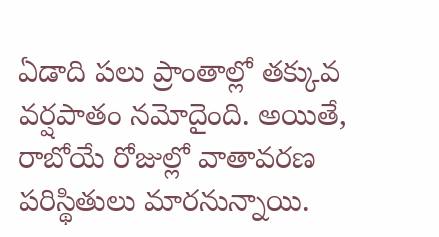ఏడాది పలు ప్రాంతాల్లో తక్కువ వర్షపాతం నమోదైంది. అయితే, రాబోయే రోజుల్లో వాతావరణ పరిస్థితులు మారనున్నాయి.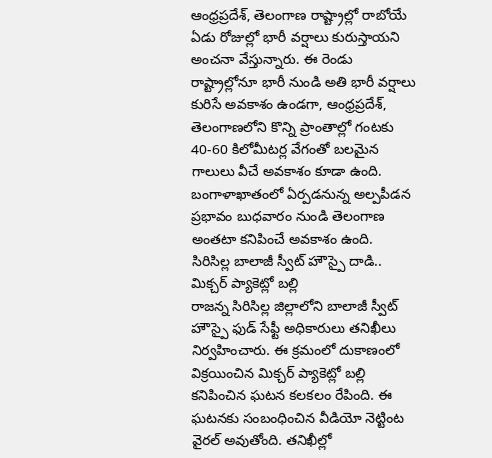ఆంధ్రప్రదేశ్, తెలంగాణ రాష్ట్రాల్లో రాబోయే ఏడు రోజుల్లో భారీ వర్షాలు కురుస్తాయని అంచనా వేస్తున్నారు. ఈ రెండు రాష్ట్రాల్లోనూ భారీ నుండి అతి భారీ వర్షాలు కురిసే అవకాశం ఉండగా, ఆంధ్రప్రదేశ్, తెలంగాణలోని కొన్ని ప్రాంతాల్లో గంటకు 40-60 కిలోమీటర్ల వేగంతో బలమైన గాలులు వీచే అవకాశం కూడా ఉంది. బంగాళాఖాతంలో ఏర్పడనున్న అల్పపీడన ప్రభావం బుధవారం నుండి తెలంగాణ అంతటా కనిపించే అవకాశం ఉంది.
సిరిసిల్ల బాలాజీ స్వీట్ హౌస్పై దాడి.. మిక్చర్ ప్యాకెట్లో బల్లి
రాజన్న సిరిసిల్ల జిల్లాలోని బాలాజీ స్వీట్ హౌస్పై ఫుడ్ సేఫ్టీ అధికారులు తనిఖీలు నిర్వహించారు. ఈ క్రమంలో దుకాణంలో విక్రయించిన మిక్చర్ ప్యాకెట్లో బల్లి కనిపించిన ఘటన కలకలం రేపింది. ఈ ఘటనకు సంబంధించిన వీడియో నెట్టింట వైరల్ అవుతోంది. తనిఖీల్లో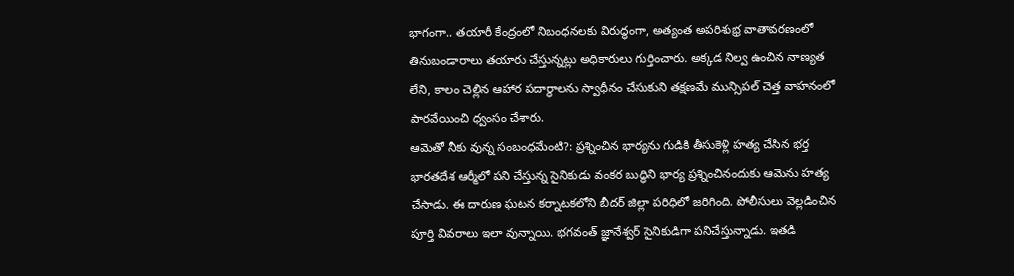భాగంగా.. తయారీ కేంద్రంలో నిబంధనలకు విరుద్ధంగా, అత్యంత అపరిశుభ్ర వాతావరణంలో తినుబండారాలు తయారు చేస్తున్నట్లు అధికారులు గుర్తించారు. అక్కడ నిల్వ ఉంచిన నాణ్యత లేని, కాలం చెల్లిన ఆహార పదార్థాలను స్వాధీనం చేసుకుని తక్షణమే మున్సిపల్ చెత్త వాహనంలో పారవేయించి ధ్వంసం చేశారు.
ఆమెతో నీకు వున్న సంబంధమేంటి?: ప్రశ్నించిన భార్యను గుడికి తీసుకెళ్లి హత్య చేసిన భర్త
భారతదేశ ఆర్మీలో పని చేస్తున్న సైనికుడు వంకర బుద్ధిని భార్య ప్రశ్నించినందుకు ఆమెను హత్య చేసాడు. ఈ దారుణ ఘటన కర్నాటకలోని బీదర్ జిల్లా పరిధిలో జరిగింది. పోలీసులు వెల్లడించిన పూర్తి వివరాలు ఇలా వున్నాయి. భగవంత్ జ్ఞానేశ్వర్ సైనికుడిగా పనిచేస్తున్నాడు. ఇతడి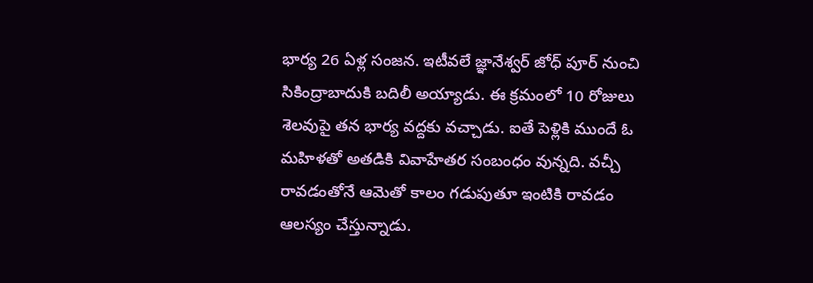భార్య 26 ఏళ్ల సంజన. ఇటీవలే జ్ఞానేశ్వర్ జోధ్ పూర్ నుంచి సికింద్రాబాదుకి బదిలీ అయ్యాడు. ఈ క్రమంలో 10 రోజులు శెలవుపై తన భార్య వద్దకు వచ్చాడు. ఐతే పెళ్లికి ముందే ఓ మహిళతో అతడికి వివాహేతర సంబంధం వున్నది. వచ్చీ రావడంతోనే ఆమెతో కాలం గడుపుతూ ఇంటికి రావడం ఆలస్యం చేస్తున్నాడు.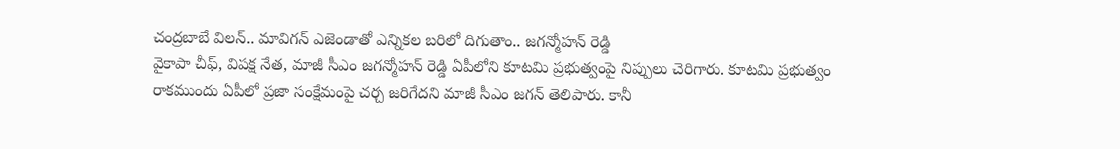చంద్రబాబే విలన్.. మావిగన్ ఎజెండాతో ఎన్నికల బరిలో దిగుతాం.. జగన్మోహన్ రెడ్డి
వైకాపా చీఫ్, విపక్ష నేత, మాజీ సీఎం జగన్మోహన్ రెడ్డి ఏపీలోని కూటమి ప్రభుత్వంపై నిప్పులు చెరిగారు. కూటమి ప్రభుత్వం రాకముందు ఏపీలో ప్రజా సంక్షేమంపై చర్చ జరిగేదని మాజీ సీఎం జగన్ తెలిపారు. కానీ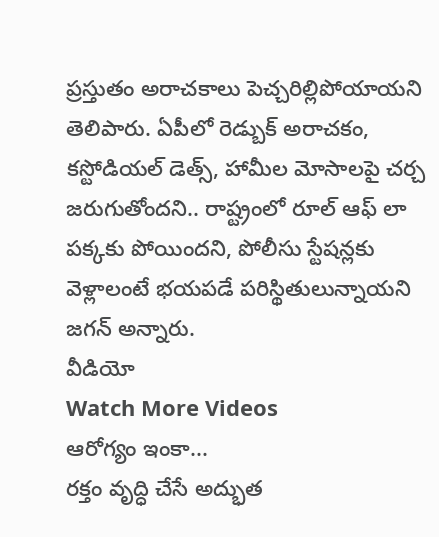ప్రస్తుతం అరాచకాలు పెచ్చరిల్లిపోయాయని తెలిపారు. ఏపీలో రెడ్బుక్ అరాచకం, కస్టోడియల్ డెత్స్, హామీల మోసాలపై చర్చ జరుగుతోందని.. రాష్ట్రంలో రూల్ ఆఫ్ లా పక్కకు పోయిందని, పోలీసు స్టేషన్లకు వెళ్లాలంటే భయపడే పరిస్థితులున్నాయని జగన్ అన్నారు.
వీడియో
Watch More Videos
ఆరోగ్యం ఇంకా...
రక్తం వృద్ధి చేసే అద్భుత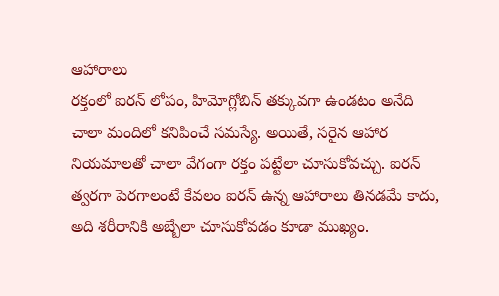ఆహారాలు
రక్తంలో ఐరన్ లోపం, హిమోగ్లోబిన్ తక్కువగా ఉండటం అనేది చాలా మందిలో కనిపించే సమస్యే. అయితే, సరైన ఆహార నియమాలతో చాలా వేగంగా రక్తం పట్టేలా చూసుకోవచ్చు. ఐరన్ త్వరగా పెరగాలంటే కేవలం ఐరన్ ఉన్న ఆహారాలు తినడమే కాదు, అది శరీరానికి అబ్బేలా చూసుకోవడం కూడా ముఖ్యం.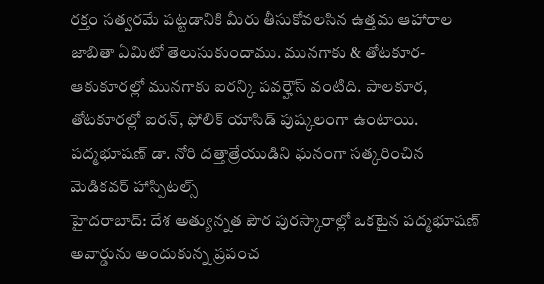రక్తం సత్వరమే పట్టడానికి మీరు తీసుకోవలసిన ఉత్తమ ఆహారాల జాబితా ఏమిటో తెలుసుకుందాము. మునగాకు & తోటకూర- ఆకుకూరల్లో మునగాకు ఐరన్కి పవర్హౌస్ వంటిది. పాలకూర, తోటకూరల్లో ఐరన్, ఫోలిక్ యాసిడ్ పుష్కలంగా ఉంటాయి.
పద్మభూషణ్ డా. నోరి దత్తాత్రేయుడిని ఘనంగా సత్కరించిన మెడికవర్ హాస్పిటల్స్
హైదరాబాద్: దేశ అత్యున్నత పౌర పురస్కారాల్లో ఒకటైన పద్మభూషణ్ అవార్డును అందుకున్న ప్రపంచ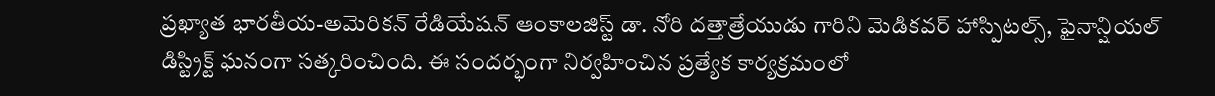ప్రఖ్యాత భారతీయ-అమెరికన్ రేడియేషన్ ఆంకాలజిస్ట్ డా. నోరి దత్తాత్రేయుడు గారిని మెడికవర్ హాస్పిటల్స్, ఫైనాన్షియల్ డిస్ట్రిక్ట్ ఘనంగా సత్కరించింది. ఈ సందర్భంగా నిర్వహించిన ప్రత్యేక కార్యక్రమంలో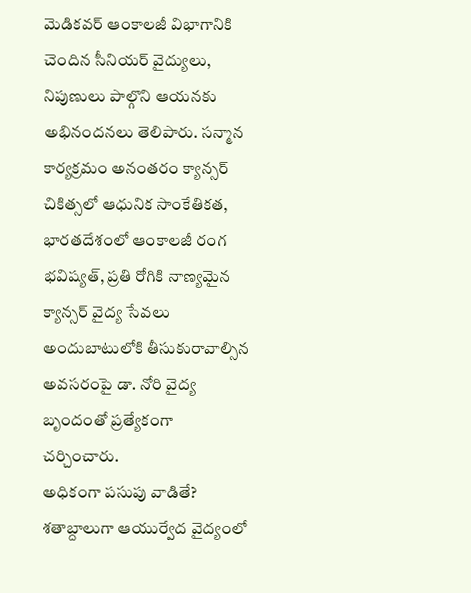మెడికవర్ ఆంకాలజీ విభాగానికి చెందిన సీనియర్ వైద్యులు, నిపుణులు పాల్గొని ఆయనకు అభినందనలు తెలిపారు. సన్మాన కార్యక్రమం అనంతరం క్యాన్సర్ చికిత్సలో ఆధునిక సాంకేతికత, భారతదేశంలో ఆంకాలజీ రంగ భవిష్యత్, ప్రతి రోగికి నాణ్యమైన క్యాన్సర్ వైద్య సేవలు అందుబాటులోకి తీసుకురావాల్సిన అవసరంపై డా. నోరి వైద్య బృందంతో ప్రత్యేకంగా చర్చించారు.
అధికంగా పసుపు వాడితే?
శతాబ్దాలుగా ఆయుర్వేద వైద్యంలో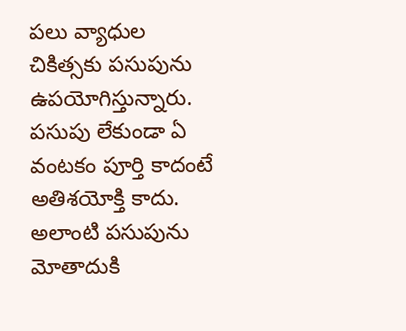పలు వ్యాధుల చికిత్సకు పసుపును ఉపయోగిస్తున్నారు. పసుపు లేకుండా ఏ వంటకం పూర్తి కాదంటే అతిశయోక్తి కాదు. అలాంటి పసుపును మోతాదుకి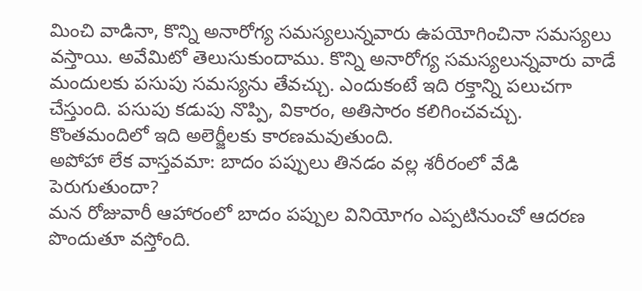మించి వాడినా, కొన్ని అనారోగ్య సమస్యలున్నవారు ఉపయోగించినా సమస్యలు వస్తాయి. అవేమిటో తెలుసుకుందాము. కొన్ని అనారోగ్య సమస్యలున్నవారు వాడే మందులకు పసుపు సమస్యను తేవచ్చు. ఎందుకంటే ఇది రక్తాన్ని పలుచగా చేస్తుంది. పసుపు కడుపు నొప్పి, వికారం, అతిసారం కలిగించవచ్చు. కొంతమందిలో ఇది అలెర్జీలకు కారణమవుతుంది.
అపోహా లేక వాస్తవమా: బాదం పప్పులు తినడం వల్ల శరీరంలో వేడి పెరుగుతుందా?
మన రోజువారీ ఆహారంలో బాదం పప్పుల వినియోగం ఎప్పటినుంచో ఆదరణ పొందుతూ వస్తోంది.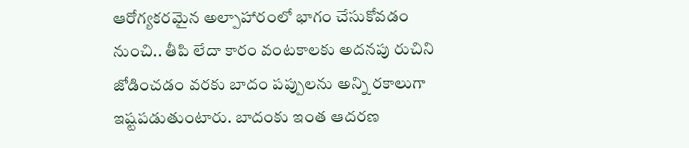ఆరోగ్యకరమైన అల్పాహారంలో భాగం చేసుకోవడం నుంచి.. తీపి లేదా కారం వంటకాలకు అదనపు రుచిని జోడించడం వరకు బాదం పప్పులను అన్ని రకాలుగా ఇష్టపడుతుంటారు. బాదంకు ఇంత ఆదరణ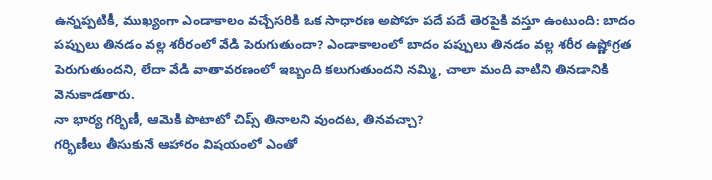ఉన్నప్పటికీ, ముఖ్యంగా ఎండాకాలం వచ్చేసరికి ఒక సాధారణ అపోహ పదే పదే తెరపైకి వస్తూ ఉంటుంది: బాదం పప్పులు తినడం వల్ల శరీరంలో వేడి పెరుగుతుందా? ఎండాకాలంలో బాదం పప్పులు తినడం వల్ల శరీర ఉష్ణోగ్రత పెరుగుతుందని, లేదా వేడి వాతావరణంలో ఇబ్బంది కలుగుతుందని నమ్మి, చాలా మంది వాటిని తినడానికి వెనుకాడతారు.
నా భార్య గర్భిణీ, ఆమెకి పొటాటో చిప్స్ తినాలని వుందట, తినవచ్చా?
గర్భిణీలు తీసుకునే ఆహారం విషయంలో ఎంతో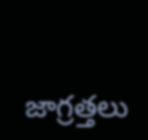జాగ్రత్తలు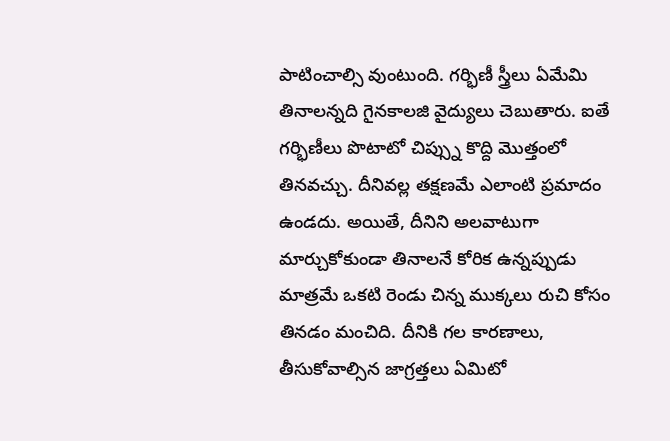పాటించాల్సి వుంటుంది. గర్భిణీ స్త్రీలు ఏమేమి తినాలన్నది గైనకాలజి వైద్యులు చెబుతారు. ఐతే గర్భిణీలు పొటాటో చిప్స్ను కొద్ది మొత్తంలో తినవచ్చు. దీనివల్ల తక్షణమే ఎలాంటి ప్రమాదం ఉండదు. అయితే, దీనిని అలవాటుగా మార్చుకోకుండా తినాలనే కోరిక ఉన్నప్పుడు మాత్రమే ఒకటి రెండు చిన్న ముక్కలు రుచి కోసం తినడం మంచిది. దీనికి గల కారణాలు, తీసుకోవాల్సిన జాగ్రత్తలు ఏమిటో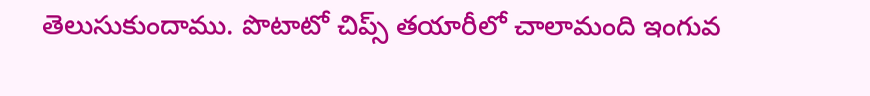తెలుసుకుందాము. పొటాటో చిప్స్ తయారీలో చాలామంది ఇంగువ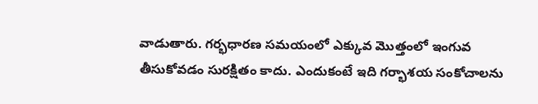వాడుతారు. గర్భధారణ సమయంలో ఎక్కువ మొత్తంలో ఇంగువ తీసుకోవడం సురక్షితం కాదు. ఎందుకంటే ఇది గర్భాశయ సంకోచాలను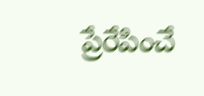ప్రేరేపించే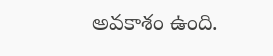అవకాశం ఉంది.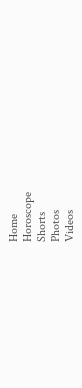Home
Horoscope
Shorts
Photos
Videos